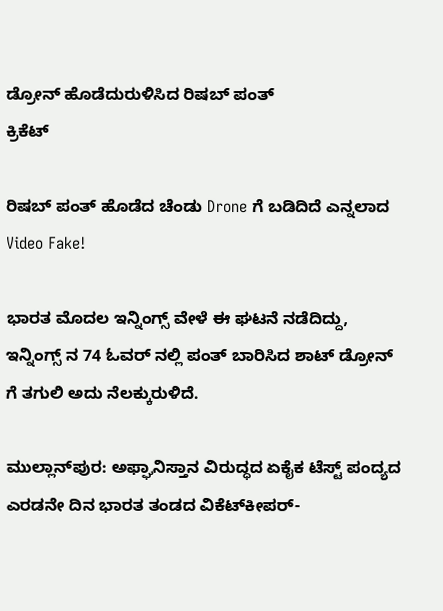ಡ್ರೋನ್ ಹೊಡೆದುರುಳಿಸಿದ ರಿಷಬ್ ಪಂತ್
ಕ್ರಿಕೆಟ್

ರಿಷಬ್ ಪಂತ್ ಹೊಡೆದ ಚೆಂಡು Drone ಗೆ ಬಡಿದಿದೆ ಎನ್ನಲಾದ Video Fake!

ಭಾರತ ಮೊದಲ ಇನ್ನಿಂಗ್ಸ್ ವೇಳೆ ಈ ಘಟನೆ ನಡೆದಿದ್ದು, ಇನ್ನಿಂಗ್ಸ್ ನ 74 ಓವರ್ ನಲ್ಲಿ ಪಂತ್ ಬಾರಿಸಿದ ಶಾಟ್ ಡ್ರೋನ್ ಗೆ ತಗುಲಿ ಅದು ನೆಲಕ್ಕುರುಳಿದೆ.

ಮುಲ್ಲಾನ್‌ಪುರ: ಅಫ್ಘಾನಿಸ್ತಾನ ವಿರುದ್ಧದ ಏಕೈಕ ಟೆಸ್ಟ್ ಪಂದ್ಯದ ಎರಡನೇ ದಿನ ಭಾರತ ತಂಡದ ವಿಕೆಟ್‌ಕೀಪರ್-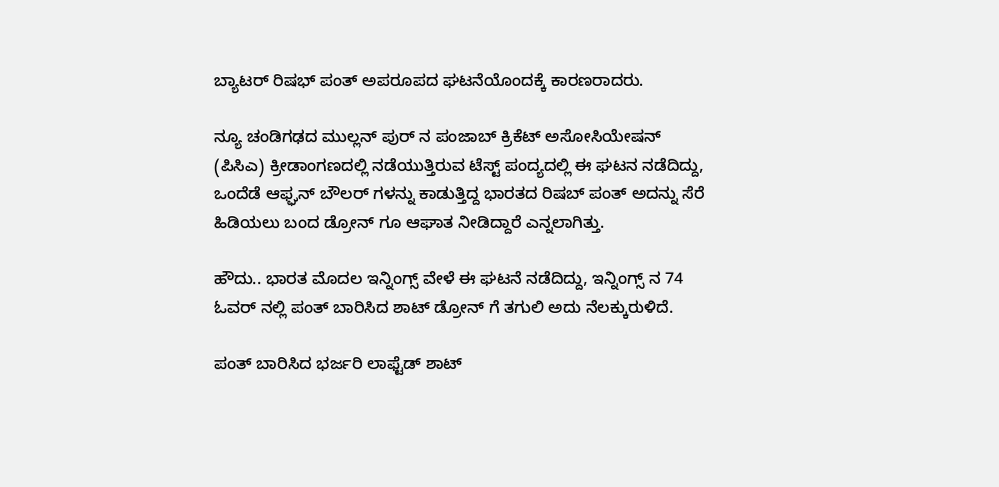ಬ್ಯಾಟರ್ ರಿಷಭ್ ಪಂತ್ ಅಪರೂಪದ ಘಟನೆಯೊಂದಕ್ಕೆ ಕಾರಣರಾದರು.

ನ್ಯೂ ಚಂಡಿಗಢದ ಮುಲ್ಲನ್ ಪುರ್ ನ ಪಂಜಾಬ್ ಕ್ರಿಕೆಟ್ ಅಸೋಸಿಯೇಷನ್ (ಪಿಸಿಎ) ಕ್ರೀಡಾಂಗಣದಲ್ಲಿ ನಡೆಯುತ್ತಿರುವ ಟೆಸ್ಟ್ ಪಂದ್ಯದಲ್ಲಿ ಈ ಘಟನ ನಡೆದಿದ್ದು, ಒಂದೆಡೆ ಆಫ್ಘನ್ ಬೌಲರ್ ಗಳನ್ನು ಕಾಡುತ್ತಿದ್ದ ಭಾರತದ ರಿಷಬ್ ಪಂತ್ ಅದನ್ನು ಸೆರೆ ಹಿಡಿಯಲು ಬಂದ ಡ್ರೋನ್ ಗೂ ಆಘಾತ ನೀಡಿದ್ದಾರೆ ಎನ್ನಲಾಗಿತ್ತು.

ಹೌದು.. ಭಾರತ ಮೊದಲ ಇನ್ನಿಂಗ್ಸ್ ವೇಳೆ ಈ ಘಟನೆ ನಡೆದಿದ್ದು, ಇನ್ನಿಂಗ್ಸ್ ನ 74 ಓವರ್ ನಲ್ಲಿ ಪಂತ್ ಬಾರಿಸಿದ ಶಾಟ್ ಡ್ರೋನ್ ಗೆ ತಗುಲಿ ಅದು ನೆಲಕ್ಕುರುಳಿದೆ.

ಪಂತ್ ಬಾರಿಸಿದ ಭರ್ಜರಿ ಲಾಫ್ಟೆಡ್ ಶಾಟ್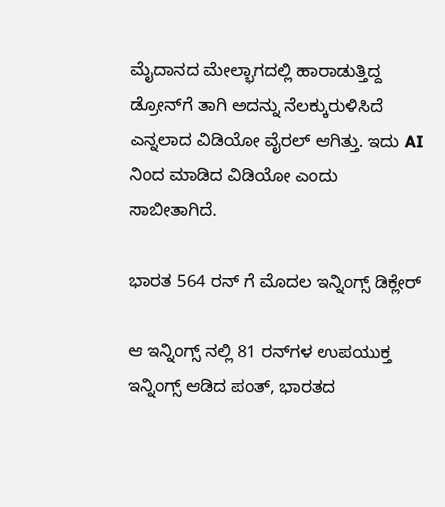ಮೈದಾನದ ಮೇಲ್ಭಾಗದಲ್ಲಿ ಹಾರಾಡುತ್ತಿದ್ದ ಡ್ರೋನ್‌ಗೆ ತಾಗಿ ಅದನ್ನು ನೆಲಕ್ಕುರುಳಿಸಿದೆ ಎನ್ನಲಾದ ವಿಡಿಯೋ ವೈರಲ್ ಆಗಿತ್ತು. ಇದು AI ನಿಂದ ಮಾಡಿದ ವಿಡಿಯೋ ಎಂದು ಸಾಬೀತಾಗಿದೆ.

ಭಾರತ 564 ರನ್ ಗೆ ಮೊದಲ ಇನ್ನಿಂಗ್ಸ್ ಡಿಕ್ಲೇರ್

ಆ ಇನ್ನಿಂಗ್ಸ್ ನಲ್ಲಿ 81 ರನ್‌ಗಳ ಉಪಯುಕ್ತ ಇನ್ನಿಂಗ್ಸ್ ಆಡಿದ ಪಂತ್, ಭಾರತದ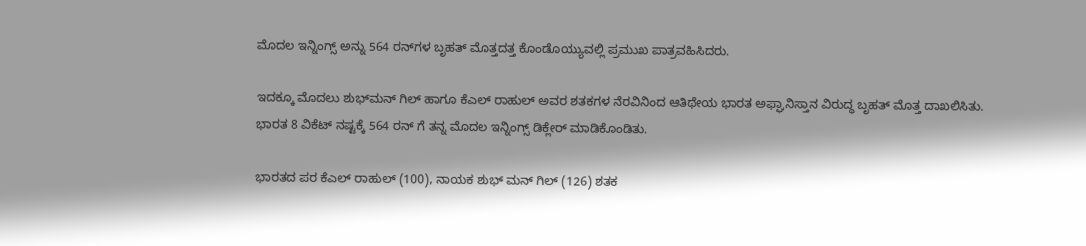ಮೊದಲ ಇನ್ನಿಂಗ್ಸ್‌ ಅನ್ನು 564 ರನ್‌ಗಳ ಬೃಹತ್ ಮೊತ್ತದತ್ತ ಕೊಂಡೊಯ್ಯುವಲ್ಲಿ ಪ್ರಮುಖ ಪಾತ್ರವಹಿಸಿದರು.

ಇದಕ್ಕೂ ಮೊದಲು ಶುಭ್‌ಮನ್ ಗಿಲ್ ಹಾಗೂ ಕೆಎಲ್ ರಾಹುಲ್ ಅವರ ಶತಕಗಳ ನೆರವಿನಿಂದ ಆತಿಥೇಯ ಭಾರತ ಅಫ್ಘಾನಿಸ್ತಾನ ವಿರುದ್ಧ ಬೃಹತ್ ಮೊತ್ತ ದಾಖಲಿಸಿತು. ಭಾರತ 8 ವಿಕೆಟ್ ನಷ್ಟಕ್ಕೆ 564 ರನ್ ಗೆ ತನ್ನ ಮೊದಲ ಇನ್ನಿಂಗ್ಸ್ ಡಿಕ್ಲೇರ್ ಮಾಡಿಕೊಂಡಿತು.

ಭಾರತದ ಪರ ಕೆಎಲ್ ರಾಹುಲ್ (100), ನಾಯಕ ಶುಭ್ ಮನ್ ಗಿಲ್ (126) ಶತಕ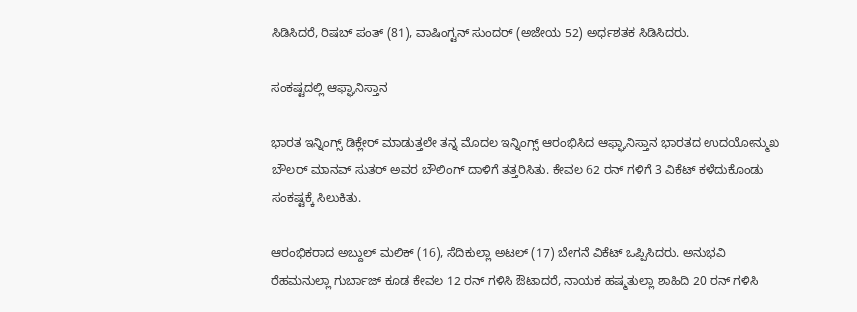ಸಿಡಿಸಿದರೆ, ರಿಷಬ್ ಪಂತ್ (81), ವಾಷಿಂಗ್ಟನ್ ಸುಂದರ್ (ಅಜೇಯ 52) ಅರ್ಧಶತಕ ಸಿಡಿಸಿದರು.

ಸಂಕಷ್ಟದಲ್ಲಿ ಆಫ್ಘಾನಿಸ್ತಾನ

ಭಾರತ ಇನ್ನಿಂಗ್ಸ್ ಡಿಕ್ಲೇರ್ ಮಾಡುತ್ತಲೇ ತನ್ನ ಮೊದಲ ಇನ್ನಿಂಗ್ಸ್ ಆರಂಭಿಸಿದ ಆಫ್ಘಾನಿಸ್ತಾನ ಭಾರತದ ಉದಯೋನ್ಮುಖ ಬೌಲರ್ ಮಾನವ್ ಸುತರ್ ಅವರ ಬೌಲಿಂಗ್ ದಾಳಿಗೆ ತತ್ತರಿಸಿತು. ಕೇವಲ 62 ರನ್ ಗಳಿಗೆ 3 ವಿಕೆಟ್ ಕಳೆದುಕೊಂಡು ಸಂಕಷ್ಟಕ್ಕೆ ಸಿಲುಕಿತು.

ಆರಂಭಿಕರಾದ ಅಬ್ದುಲ್ ಮಲಿಕ್ (16), ಸೆದಿಕುಲ್ಲಾ ಅಟಲ್ (17) ಬೇಗನೆ ವಿಕೆಟ್ ಒಪ್ಪಿಸಿದರು. ಅನುಭವಿ ರೆಹಮನುಲ್ಲಾ ಗುರ್ಬಾಜ್ ಕೂಡ ಕೇವಲ 12 ರನ್ ಗಳಿಸಿ ಔಟಾದರೆ, ನಾಯಕ ಹಷ್ಮತುಲ್ಲಾ ಶಾಹಿದಿ 20 ರನ್ ಗಳಿಸಿ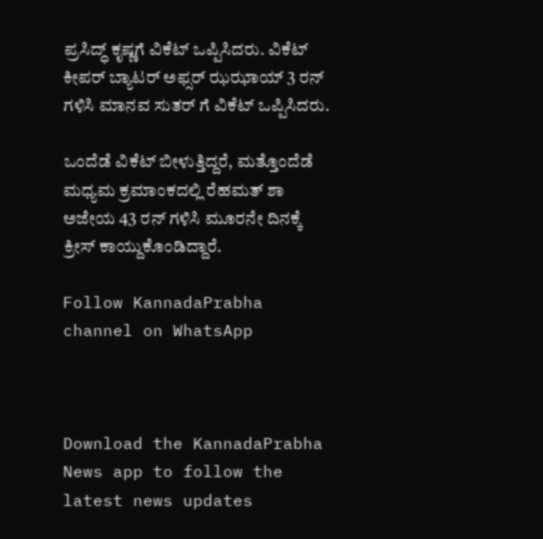ಪ್ರಸಿದ್ಧ್ ಕೃಷ್ಣಗೆ ವಿಕೆಟ್ ಒಪ್ಪಿಸಿದರು. ವಿಕೆಟ್ ಕೀಪರ್ ಬ್ಯಾಟರ್ ಅಫ್ಸರ್ ಝಝಾಯ್ 3 ರನ್ ಗಳಿಸಿ ಮಾನವ ಸುತರ್ ಗೆ ವಿಕೆಟ್ ಒಪ್ಪಿಸಿದರು.

ಒಂದೆಡೆ ವಿಕೆಟ್ ಬೀಳುತ್ತಿದ್ದರೆ, ಮತ್ತೊಂದೆಡೆ ಮಧ್ಯಮ ಕ್ರಮಾಂಕದಲ್ಲಿ ರೆಹಮತ್ ಶಾ ಅಜೇಯ 43 ರನ್ ಗಳಿಸಿ ಮೂರನೇ ದಿನಕ್ಕೆ ಕ್ರೀಸ್ ಕಾಯ್ದುಕೊಂಡಿದ್ದಾರೆ.

Follow KannadaPrabha channel on WhatsApp



Download the KannadaPrabha News app to follow the latest news updates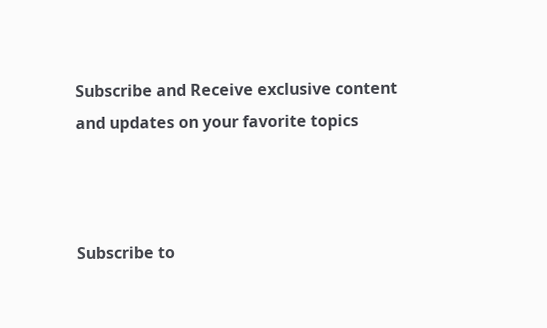Subscribe and Receive exclusive content and updates on your favorite topics



Subscribe to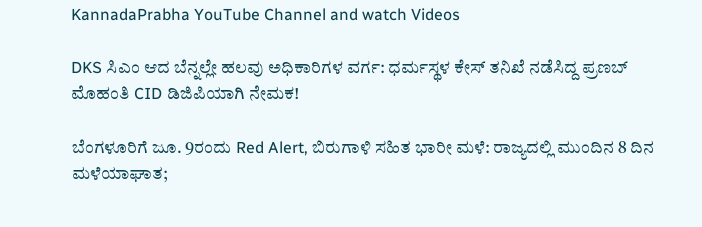KannadaPrabha YouTube Channel and watch Videos

DKS ಸಿಎಂ ಆದ ಬೆನ್ನಲ್ಲೇ ಹಲವು ಅಧಿಕಾರಿಗಳ ವರ್ಗ: ಧರ್ಮಸ್ಥಳ ಕೇಸ್ ತನಿಖೆ ನಡೆಸಿದ್ದ ಪ್ರಣಬ್ ಮೊಹಂತಿ CID ಡಿಜಿಪಿಯಾಗಿ ನೇಮಕ!

ಬೆಂಗಳೂರಿಗೆ ಜೂ. 9ರಂದು Red Alert, ಬಿರುಗಾಳಿ ಸಹಿತ ಭಾರೀ ಮಳೆ: ರಾಜ್ಯದಲ್ಲಿ ಮುಂದಿನ 8 ದಿನ ಮಳೆಯಾಘಾತ;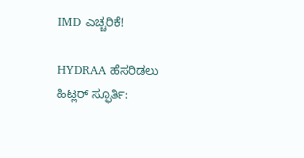IMD ಎಚ್ಚರಿಕೆ!

HYDRAA ಹೆಸರಿಡಲು ಹಿಟ್ಲರ್ ಸ್ಫೂರ್ತಿ: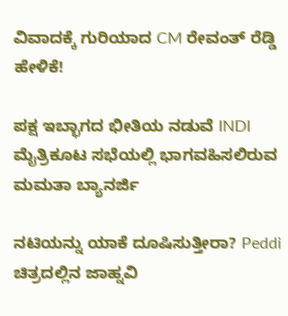ವಿವಾದಕ್ಕೆ ಗುರಿಯಾದ CM ರೇವಂತ್ ರೆಡ್ಡಿ ಹೇಳಿಕೆ!

ಪಕ್ಷ ಇಬ್ಭಾಗದ ಭೀತಿಯ ನಡುವೆ INDI ಮೈತ್ರಿಕೂಟ ಸಭೆಯಲ್ಲಿ ಭಾಗವಹಿಸಲಿರುವ ಮಮತಾ ಬ್ಯಾನರ್ಜಿ

ನಟಿಯನ್ನು ಯಾಕೆ ದೂಷಿಸುತ್ತೀರಾ? Peddi ಚಿತ್ರದಲ್ಲಿನ ಜಾಹ್ನವಿ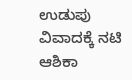ಉಡುಪು ವಿವಾದಕ್ಕೆ ನಟಿ ಆಶಿಕಾ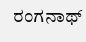ರಂಗನಾಥ್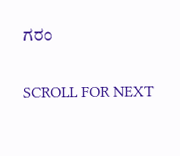ಗರಂ

SCROLL FOR NEXT